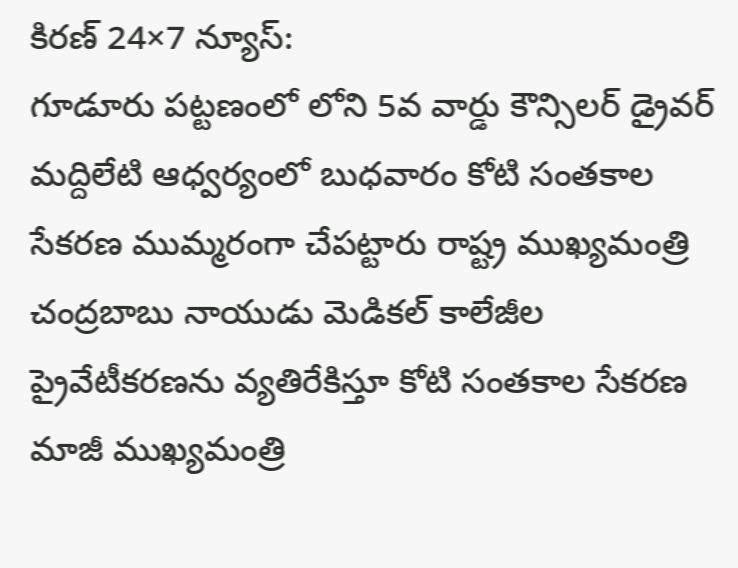కిరణ్ 24×7 న్యూస్:
గూడూరు పట్టణంలో లోని 5వ వార్డు కౌన్సిలర్ డ్రైవర్ మద్దిలేటి ఆధ్వర్యంలో బుధవారం కోటి సంతకాల సేకరణ ముమ్మరంగా చేపట్టారు రాష్ట్ర ముఖ్యమంత్రి చంద్రబాబు నాయుడు మెడికల్ కాలేజీల ప్రైవేటీకరణను వ్యతిరేకిస్తూ కోటి సంతకాల సేకరణ మాజీ ముఖ్యమంత్రి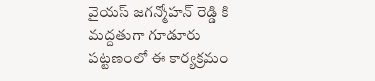వైయస్ జగన్మోహన్ రెడ్డి కి మద్దతుగా గూడూరు పట్టణంలో ఈ కార్యక్రమం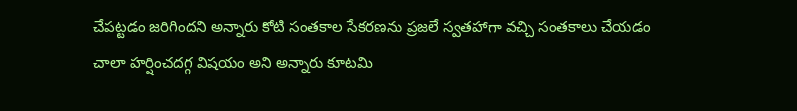చేపట్టడం జరిగిందని అన్నారు కోటి సంతకాల సేకరణను ప్రజలే స్వతహాగా వచ్చి సంతకాలు చేయడం చాలా హర్షించదగ్గ విషయం అని అన్నారు కూటమి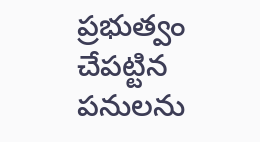ప్రభుత్వం చేపట్టిన పనులను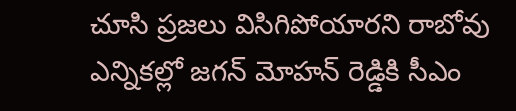చూసి ప్రజలు విసిగిపోయారని రాబోవు ఎన్నికల్లో జగన్ మోహన్ రెడ్డికి సీఎం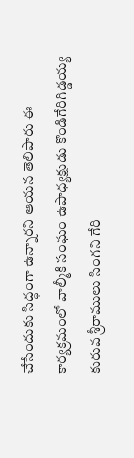చేసేందుకు సిద్ధంగా ఉన్నారని ఆయన తెలిపారు ఈ కార్యక్రమంలో వాల్మీకి సంఘం ఉపాధ్యక్షుడు కొండిగేరిగిడ్డయ్య కురువ శ్రీరాములు సింగని గేరి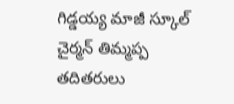గిడ్డయ్య మాజీ స్కూల్ చైర్మన్ తిమ్మప్ప తదితరులు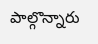పాల్గొన్నారు